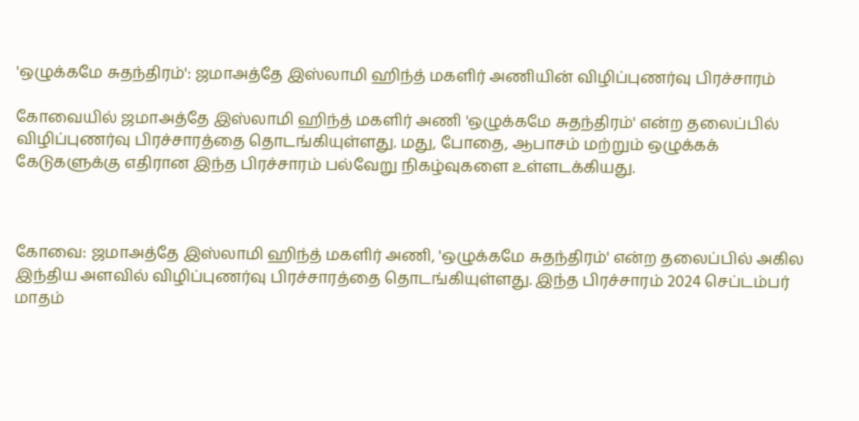'ஒழுக்கமே சுதந்திரம்': ஜமாஅத்தே இஸ்லாமி ஹிந்த் மகளிர் அணியின் விழிப்புணர்வு பிரச்சாரம்

கோவையில் ஜமாஅத்தே இஸ்லாமி ஹிந்த் மகளிர் அணி 'ஒழுக்கமே சுதந்திரம்' என்ற தலைப்பில் விழிப்புணர்வு பிரச்சாரத்தை தொடங்கியுள்ளது. மது, போதை, ஆபாசம் மற்றும் ஒழுக்கக் கேடுகளுக்கு எதிரான இந்த பிரச்சாரம் பல்வேறு நிகழ்வுகளை உள்ளடக்கியது.



கோவை: ஜமாஅத்தே இஸ்லாமி ஹிந்த் மகளிர் அணி, 'ஒழுக்கமே சுதந்திரம்' என்ற தலைப்பில் அகில இந்திய அளவில் விழிப்புணர்வு பிரச்சாரத்தை தொடங்கியுள்ளது. இந்த பிரச்சாரம் 2024 செப்டம்பர் மாதம்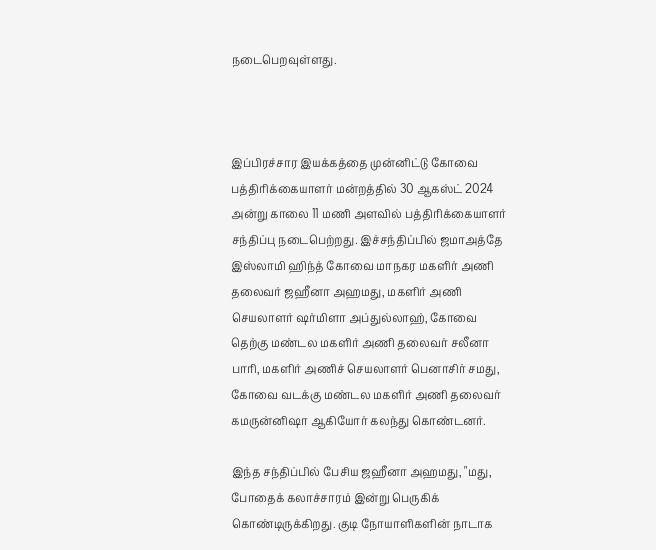நடைபெறவுள்ளது.



இப்பிரச்சார இயக்கத்தை முன்னிட்டு கோவை பத்திரிக்கையாளர் மன்றத்தில் 30 ஆகஸ்ட் 2024 அன்று காலை 11 மணி அளவில் பத்திரிக்கையாளர் சந்திப்பு நடைபெற்றது. இச்சந்திப்பில் ஜமாஅத்தே இஸ்லாமி ஹிந்த் கோவை மாநகர மகளிர் அணி தலைவர் ஜஹீனா அஹமது, மகளிர் அணி செயலாளர் ஷர்மிளா அப்துல்லாஹ், கோவை தெற்கு மண்டல மகளிர் அணி தலைவர் சலீனா பாரி, மகளிர் அணிச் செயலாளர் பெனாசிர் சமது, கோவை வடக்கு மண்டல மகளிர் அணி தலைவர் கமருன்னிஷா ஆகியோர் கலந்து கொண்டனர்.

இந்த சந்திப்பில் பேசிய ஜஹீனா அஹமது, "மது, போதைக் கலாச்சாரம் இன்று பெருகிக் கொண்டிருக்கிறது. குடி நோயாளிகளின் நாடாக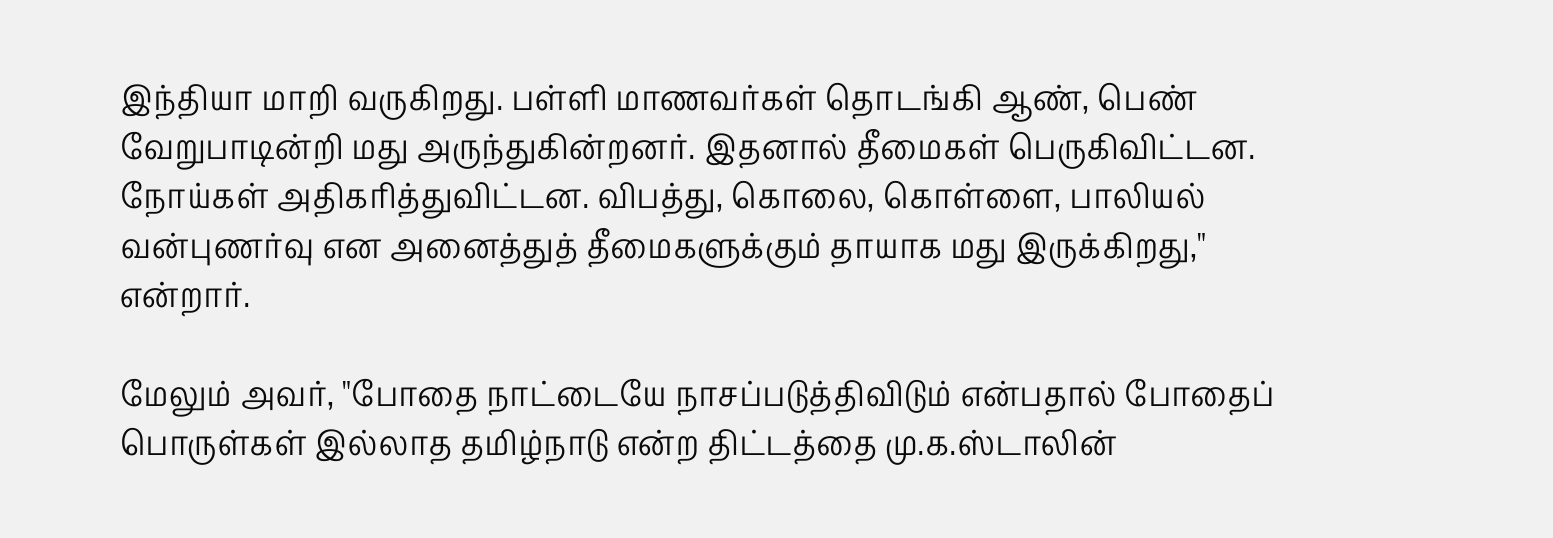இந்தியா மாறி வருகிறது. பள்ளி மாணவர்கள் தொடங்கி ஆண், பெண் வேறுபாடின்றி மது அருந்துகின்றனர். இதனால் தீமைகள் பெருகிவிட்டன. நோய்கள் அதிகரித்துவிட்டன. விபத்து, கொலை, கொள்ளை, பாலியல் வன்புணர்வு என அனைத்துத் தீமைகளுக்கும் தாயாக மது இருக்கிறது," என்றார்.

மேலும் அவர், "போதை நாட்டையே நாசப்படுத்திவிடும் என்பதால் போதைப் பொருள்கள் இல்லாத தமிழ்நாடு என்ற திட்டத்தை மு.க.ஸ்டாலின்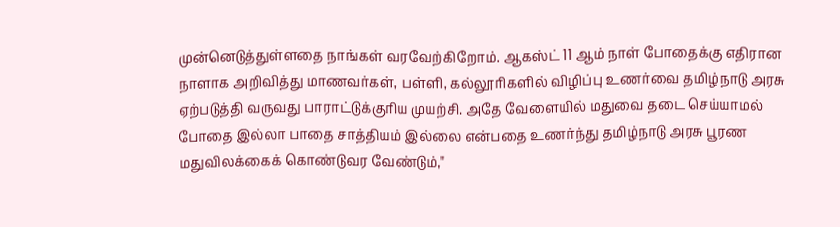முன்னெடுத்துள்ளதை நாங்கள் வரவேற்கிறோம். ஆகஸ்ட் 11 ஆம் நாள் போதைக்கு எதிரான நாளாக அறிவித்து மாணவர்கள், பள்ளி, கல்லூரிகளில் விழிப்பு உணர்வை தமிழ்நாடு அரசு ஏற்படுத்தி வருவது பாராட்டுக்குரிய முயற்சி. அதே வேளையில் மதுவை தடை செய்யாமல் போதை இல்லா பாதை சாத்தியம் இல்லை என்பதை உணர்ந்து தமிழ்நாடு அரசு பூரண மதுவிலக்கைக் கொண்டுவர வேண்டும்,"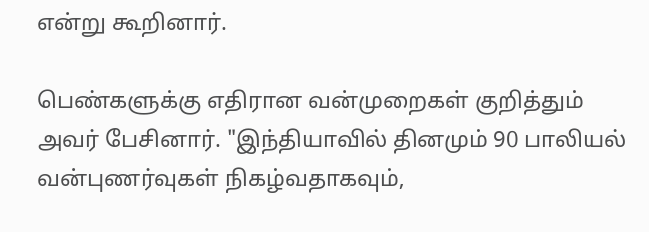என்று கூறினார்.

பெண்களுக்கு எதிரான வன்முறைகள் குறித்தும் அவர் பேசினார். "இந்தியாவில் தினமும் 90 பாலியல் வன்புணர்வுகள் நிகழ்வதாகவும்,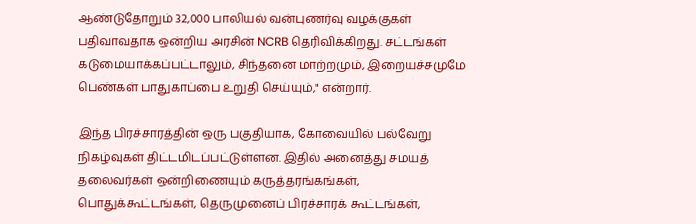ஆண்டுதோறும் 32,000 பாலியல் வன்புணர்வு வழக்குகள் பதிவாவதாக ஒன்றிய அரசின் NCRB தெரிவிக்கிறது. சட்டங்கள் கடுமையாக்கப்பட்டாலும், சிந்தனை மாற்றமும், இறையச்சமுமே பெண்கள் பாதுகாப்பை உறுதி செய்யும்," என்றார்.

இந்த பிரச்சாரத்தின் ஒரு பகுதியாக, கோவையில் பல்வேறு நிகழ்வுகள் திட்டமிடப்பட்டுள்ளன. இதில் அனைத்து சமயத் தலைவர்கள் ஒன்றிணையும் கருத்தரங்கங்கள், பொதுக்கூட்டங்கள், தெருமுனைப் பிரச்சாரக் கூட்டங்கள்,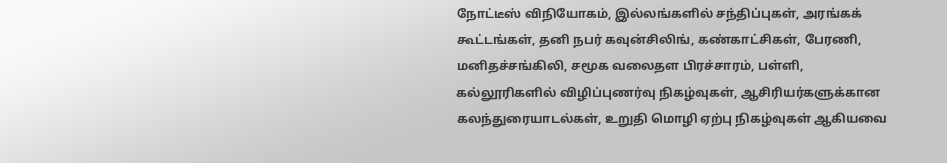நோட்டீஸ் விநியோகம், இல்லங்களில் சந்திப்புகள், அரங்கக் கூட்டங்கள், தனி நபர் கவுன்சிலிங், கண்காட்சிகள், பேரணி, மனிதச்சங்கிலி, சமூக வலைதள பிரச்சாரம், பள்ளி, கல்லூரிகளில் விழிப்புணர்வு நிகழ்வுகள், ஆசிரியர்களுக்கான கலந்துரையாடல்கள், உறுதி மொழி ஏற்பு நிகழ்வுகள் ஆகியவை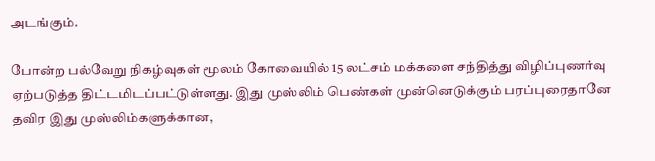அடங்கும்.

போன்ற பல்வேறு நிகழ்வுகள் மூலம் கோவையில் 15 லட்சம் மக்களை சந்தித்து விழிப்புணர்வு ஏற்படுத்த திட்டமிடப்பட்டுள்ளது. இது முஸ்லிம் பெண்கள் முன்னெடுக்கும் பரப்புரைதானே தவிர இது முஸ்லிம்களுக்கான,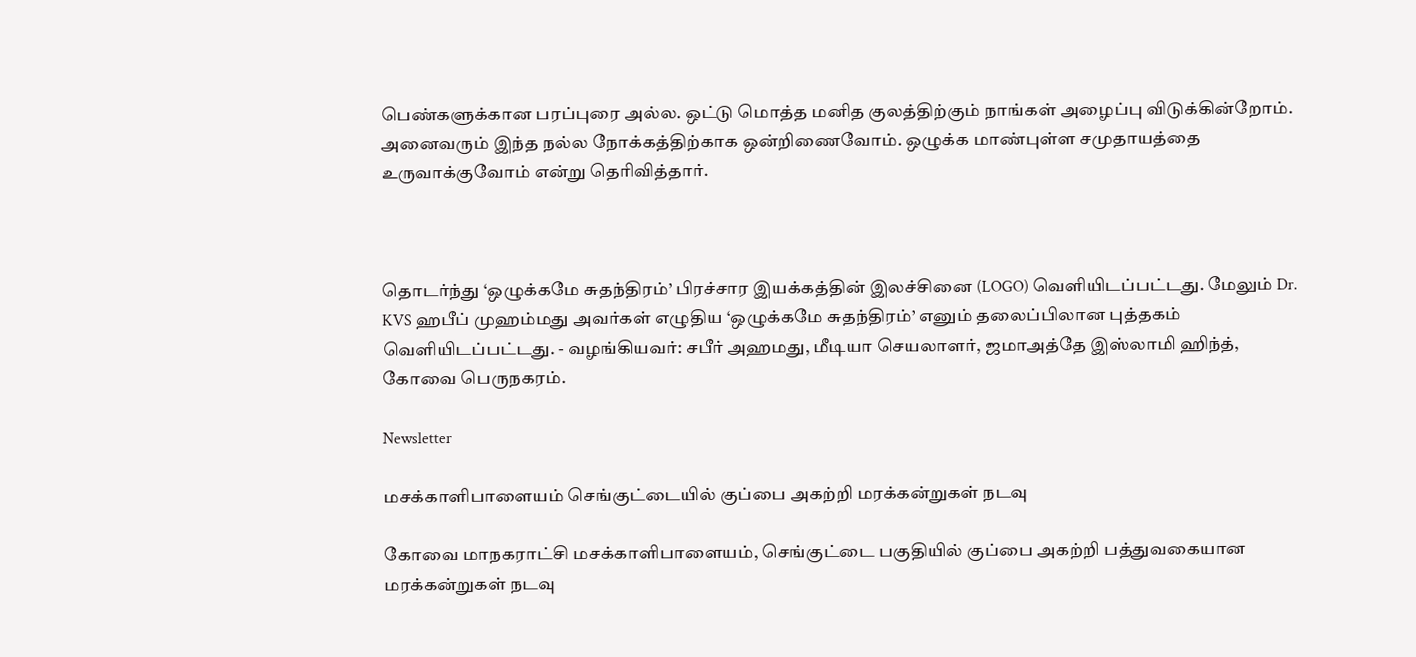பெண்களுக்கான பரப்புரை அல்ல. ஒட்டு மொத்த மனித குலத்திற்கும் நாங்கள் அழைப்பு விடுக்கின்றோம். அனைவரும் இந்த நல்ல நோக்கத்திற்காக ஒன்றிணைவோம். ஒழுக்க மாண்புள்ள சமுதாயத்தை உருவாக்குவோம் என்று தெரிவித்தார்.



தொடர்ந்து ‘ஒழுக்கமே சுதந்திரம்’ பிரச்சார இயக்கத்தின் இலச்சினை (LOGO) வெளியிடப்பட்டது. மேலும் Dr. KVS ஹபீப் முஹம்மது அவர்கள் எழுதிய ‘ஒழுக்கமே சுதந்திரம்’ எனும் தலைப்பிலான புத்தகம் வெளியிடப்பட்டது. - வழங்கியவர்: சபீர் அஹமது, மீடியா செயலாளர், ஜமாஅத்தே இஸ்லாமி ஹிந்த், கோவை பெருநகரம்.

Newsletter

மசக்காளிபாளையம் செங்குட்டையில் குப்பை அகற்றி மரக்கன்றுகள் நடவு

கோவை மாநகராட்சி மசக்காளிபாளையம், செங்குட்டை பகுதியில் குப்பை அகற்றி பத்துவகையான மரக்கன்றுகள் நடவு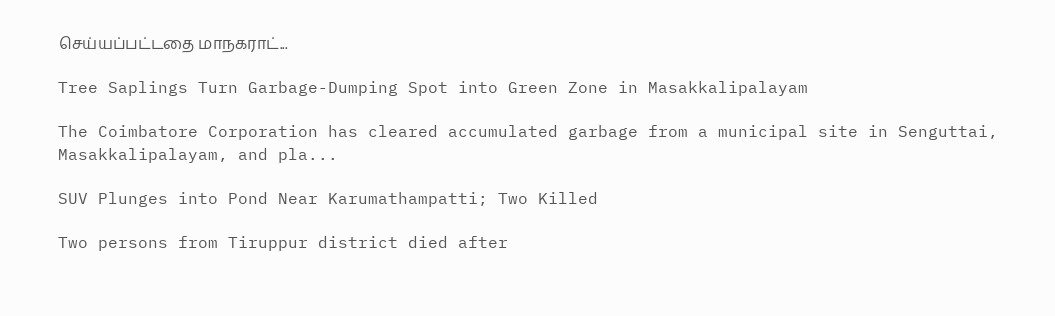செய்யப்பட்டதை மாநகராட்...

Tree Saplings Turn Garbage-Dumping Spot into Green Zone in Masakkalipalayam

The Coimbatore Corporation has cleared accumulated garbage from a municipal site in Senguttai, Masakkalipalayam, and pla...

SUV Plunges into Pond Near Karumathampatti; Two Killed

Two persons from Tiruppur district died after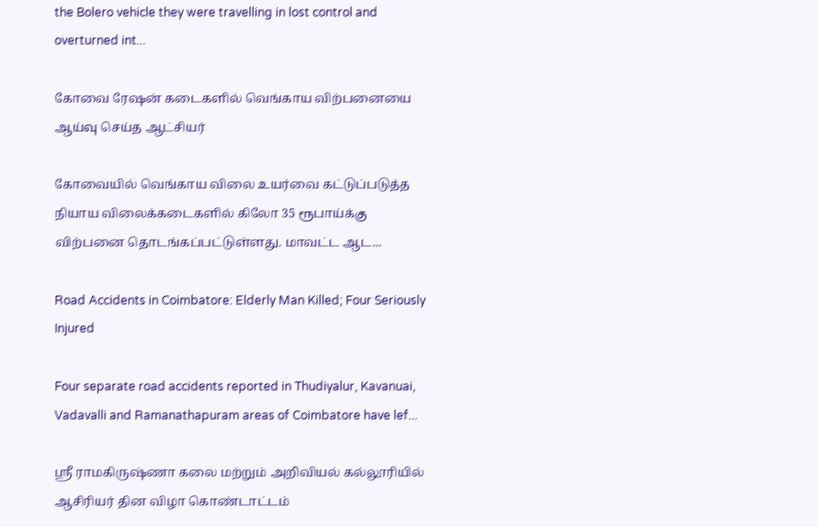the Bolero vehicle they were travelling in lost control and overturned int...

கோவை ரேஷன் கடைகளில் வெங்காய விற்பனையை ஆய்வு செய்த ஆட்சியர்

கோவையில் வெங்காய விலை உயர்வை கட்டுப்படுத்த நியாய விலைக்கடைகளில் கிலோ 35 ரூபாய்க்கு விற்பனை தொடங்கப்பட்டுள்ளது. மாவட்ட ஆட...

Road Accidents in Coimbatore: Elderly Man Killed; Four Seriously Injured

Four separate road accidents reported in Thudiyalur, Kavanuai, Vadavalli and Ramanathapuram areas of Coimbatore have lef...

ஸ்ரீ ராமகிருஷ்ணா கலை மற்றும் அறிவியல் கல்லூரியில் ஆசிரியர் தின விழா கொண்டாட்டம்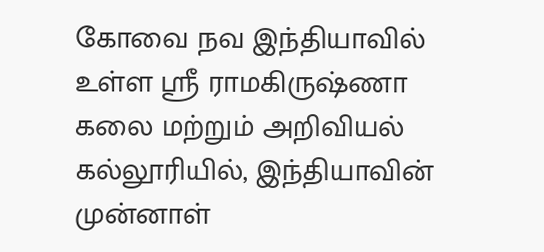கோவை நவ இந்தியாவில் உள்ள ஸ்ரீ ராமகிருஷ்ணா கலை மற்றும் அறிவியல் கல்லூரியில், இந்தியாவின் முன்னாள்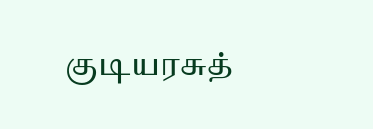குடியரசுத்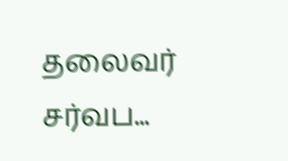தலைவர் சர்வப...